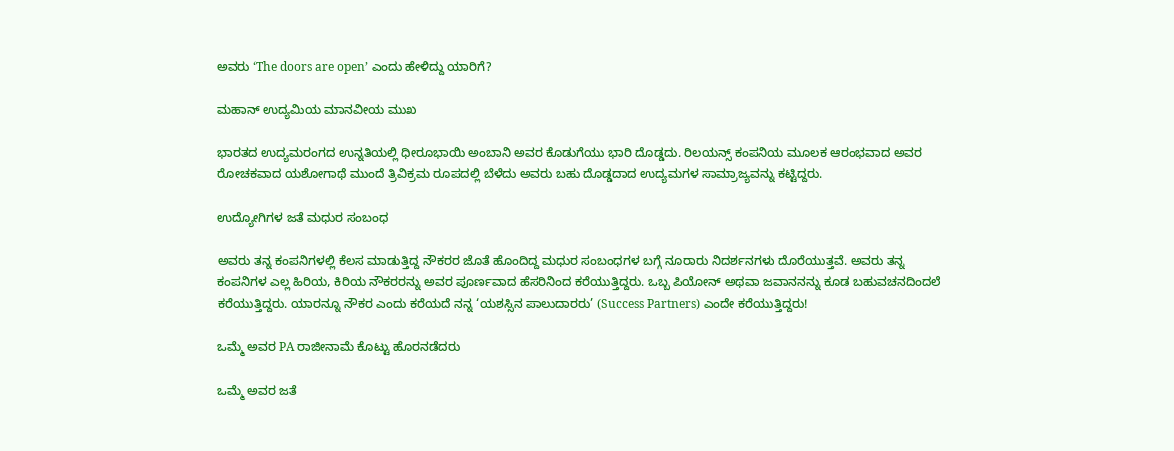ಅವರು ‘The doors are open’ ಎಂದು ಹೇಳಿದ್ದು ಯಾರಿಗೆ?

ಮಹಾನ್‌ ಉದ್ಯಮಿಯ ಮಾನವೀಯ ಮುಖ

ಭಾರತದ ಉದ್ಯಮರಂಗದ ಉನ್ನತಿಯಲ್ಲಿ ಧೀರೂಭಾಯಿ ಅಂಬಾನಿ ಅವರ ಕೊಡುಗೆಯು ಭಾರಿ ದೊಡ್ಡದು. ರಿಲಯನ್ಸ್ ಕಂಪನಿಯ ಮೂಲಕ ಆರಂಭವಾದ ಅವರ ರೋಚಕವಾದ ಯಶೋಗಾಥೆ ಮುಂದೆ ತ್ರಿವಿಕ್ರಮ ರೂಪದಲ್ಲಿ ಬೆಳೆದು ಅವರು ಬಹು ದೊಡ್ಡದಾದ ಉದ್ಯಮಗಳ ಸಾಮ್ರಾಜ್ಯವನ್ನು ಕಟ್ಟಿದ್ದರು.

ಉದ್ಯೋಗಿಗಳ ಜತೆ ಮಧುರ ಸಂಬಂಧ

ಅವರು ತನ್ನ ಕಂಪನಿಗಳಲ್ಲಿ ಕೆಲಸ ಮಾಡುತ್ತಿದ್ದ ನೌಕರರ ಜೊತೆ ಹೊಂದಿದ್ದ ಮಧುರ ಸಂಬಂಧಗಳ ಬಗ್ಗೆ ನೂರಾರು ನಿದರ್ಶನಗಳು ದೊರೆಯುತ್ತವೆ. ಅವರು ತನ್ನ ಕಂಪನಿಗಳ ಎಲ್ಲ ಹಿರಿಯ, ಕಿರಿಯ ನೌಕರರನ್ನು ಅವರ ಪೂರ್ಣವಾದ ಹೆಸರಿನಿಂದ ಕರೆಯುತ್ತಿದ್ದರು. ಒಬ್ಬ ಪಿಯೋನ್ ಅಥವಾ ಜವಾನನನ್ನು ಕೂಡ ಬಹುವಚನದಿಂದಲೆ ಕರೆಯುತ್ತಿದ್ದರು. ಯಾರನ್ನೂ ನೌಕರ ಎಂದು ಕರೆಯದೆ ನನ್ನ ‘ಯಶಸ್ಸಿನ ಪಾಲುದಾರರು’ (Success Partners) ಎಂದೇ ಕರೆಯುತ್ತಿದ್ದರು!

ಒಮ್ಮೆ ಅವರ PA ರಾಜೀನಾಮೆ ಕೊಟ್ಟು ಹೊರನಡೆದರು

ಒಮ್ಮೆ ಅವರ ಜತೆ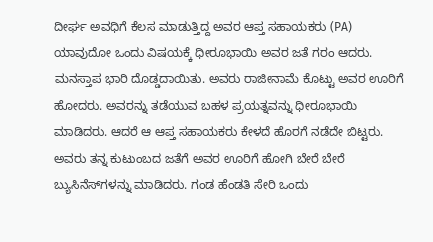ದೀರ್ಘ ಅವಧಿಗೆ ಕೆಲಸ ಮಾಡುತ್ತಿದ್ದ ಅವರ ಆಪ್ತ ಸಹಾಯಕರು (PA) ಯಾವುದೋ ಒಂದು ವಿಷಯಕ್ಕೆ ಧೀರೂಭಾಯಿ ಅವರ ಜತೆ ಗರಂ ಆದರು. ಮನಸ್ತಾಪ ಭಾರಿ ದೊಡ್ಡದಾಯಿತು. ಅವರು ರಾಜೀನಾಮೆ ಕೊಟ್ಟು ಅವರ ಊರಿಗೆ ಹೋದರು. ಅವರನ್ನು ತಡೆಯುವ ಬಹಳ ಪ್ರಯತ್ನವನ್ನು ಧೀರೂಭಾಯಿ ಮಾಡಿದರು. ಆದರೆ ಆ ಆಪ್ತ ಸಹಾಯಕರು ಕೇಳದೆ ಹೊರಗೆ ನಡೆದೇ ಬಿಟ್ಟರು.
ಅವರು ತನ್ನ ಕುಟುಂಬದ ಜತೆಗೆ ಅವರ ಊರಿಗೆ ಹೋಗಿ ಬೇರೆ ಬೇರೆ ಬ್ಯುಸಿನೆಸ್‌ಗಳನ್ನು ಮಾಡಿದರು. ಗಂಡ ಹೆಂಡತಿ ಸೇರಿ ಒಂದು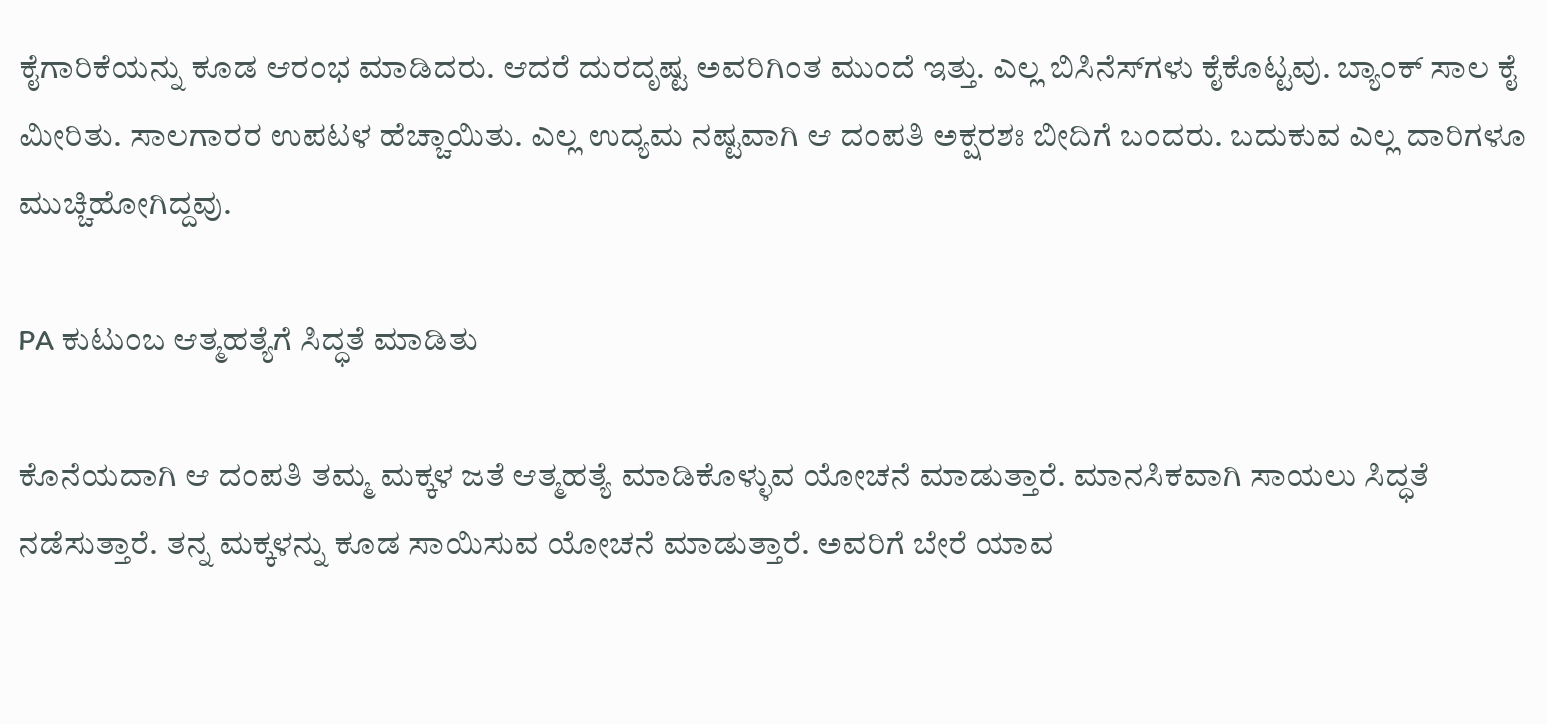ಕೈಗಾರಿಕೆಯನ್ನು ಕೂಡ ಆರಂಭ ಮಾಡಿದರು. ಆದರೆ ದುರದೃಷ್ಟ ಅವರಿಗಿಂತ ಮುಂದೆ ಇತ್ತು. ಎಲ್ಲ ಬಿಸಿನೆಸ್‌ಗಳು ಕೈಕೊಟ್ಟವು. ಬ್ಯಾಂಕ್ ಸಾಲ ಕೈ ಮೀರಿತು. ಸಾಲಗಾರರ ಉಪಟಳ ಹೆಚ್ಚಾಯಿತು. ಎಲ್ಲ ಉದ್ಯಮ ನಷ್ಟವಾಗಿ ಆ ದಂಪತಿ ಅಕ್ಷರಶಃ ಬೀದಿಗೆ ಬಂದರು. ಬದುಕುವ ಎಲ್ಲ ದಾರಿಗಳೂ ಮುಚ್ಚಿಹೋಗಿದ್ದವು.

PA ಕುಟುಂಬ ಆತ್ಮಹತ್ಯೆಗೆ ಸಿದ್ಧತೆ ಮಾಡಿತು

ಕೊನೆಯದಾಗಿ ಆ ದಂಪತಿ ತಮ್ಮ ಮಕ್ಕಳ ಜತೆ ಆತ್ಮಹತ್ಯೆ ಮಾಡಿಕೊಳ್ಳುವ ಯೋಚನೆ ಮಾಡುತ್ತಾರೆ. ಮಾನಸಿಕವಾಗಿ ಸಾಯಲು ಸಿದ್ಧತೆ ನಡೆಸುತ್ತಾರೆ. ತನ್ನ ಮಕ್ಕಳನ್ನು ಕೂಡ ಸಾಯಿಸುವ ಯೋಚನೆ ಮಾಡುತ್ತಾರೆ. ಅವರಿಗೆ ಬೇರೆ ಯಾವ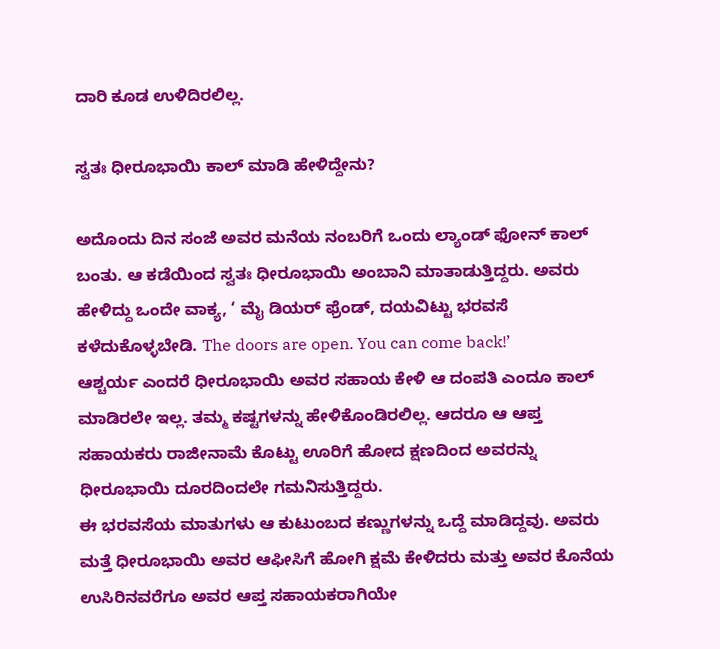ದಾರಿ ಕೂಡ ಉಳಿದಿರಲಿಲ್ಲ.

ಸ್ವತಃ ಧೀರೂಭಾಯಿ ಕಾಲ್ ಮಾಡಿ ಹೇಳಿದ್ದೇನು?

ಅದೊಂದು ದಿನ ಸಂಜೆ ಅವರ ಮನೆಯ ನಂಬರಿಗೆ ಒಂದು ಲ್ಯಾಂಡ್ ಫೋನ್ ಕಾಲ್ ಬಂತು. ಆ ಕಡೆಯಿಂದ ಸ್ವತಃ ಧೀರೂಭಾಯಿ ಅಂಬಾನಿ ಮಾತಾಡುತ್ತಿದ್ದರು. ಅವರು ಹೇಳಿದ್ದು ಒಂದೇ ವಾಕ್ಯ, ‘ ಮೈ ಡಿಯರ್ ಫ್ರೆಂಡ್, ದಯವಿಟ್ಟು ಭರವಸೆ ಕಳೆದುಕೊಳ್ಳಬೇಡಿ. The doors are open. You can come back!’
ಆಶ್ಚರ್ಯ ಎಂದರೆ ಧೀರೂಭಾಯಿ ಅವರ ಸಹಾಯ ಕೇಳಿ ಆ ದಂಪತಿ ಎಂದೂ ಕಾಲ್ ಮಾಡಿರಲೇ ಇಲ್ಲ. ತಮ್ಮ ಕಷ್ಟಗಳನ್ನು ಹೇಳಿಕೊಂಡಿರಲಿಲ್ಲ. ಆದರೂ ಆ ಆಪ್ತ ಸಹಾಯಕರು ರಾಜೀನಾಮೆ ಕೊಟ್ಟು ಊರಿಗೆ ಹೋದ ಕ್ಷಣದಿಂದ ಅವರನ್ನು ಧೀರೂಭಾಯಿ ದೂರದಿಂದಲೇ ಗಮನಿಸುತ್ತಿದ್ದರು.
ಈ ಭರವಸೆಯ ಮಾತುಗಳು ಆ ಕುಟುಂಬದ ಕಣ್ಣುಗಳನ್ನು ಒದ್ದೆ ಮಾಡಿದ್ದವು. ಅವರು ಮತ್ತೆ ಧೀರೂಭಾಯಿ ಅವರ ಆಫೀಸಿಗೆ ಹೋಗಿ ಕ್ಷಮೆ ಕೇಳಿದರು ಮತ್ತು ಅವರ ಕೊನೆಯ ಉಸಿರಿನವರೆಗೂ ಅವರ ಆಪ್ತ ಸಹಾಯಕರಾಗಿಯೇ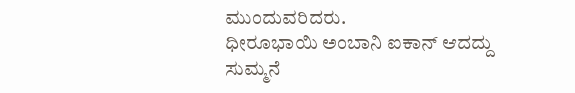ಮುಂದುವರಿದರು.
ಧೀರೂಭಾಯಿ ಅಂಬಾನಿ ಐಕಾನ್ ಆದದ್ದು ಸುಮ್ಮನೆ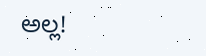ಅಲ್ಲ!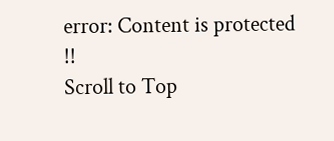error: Content is protected !!
Scroll to Top